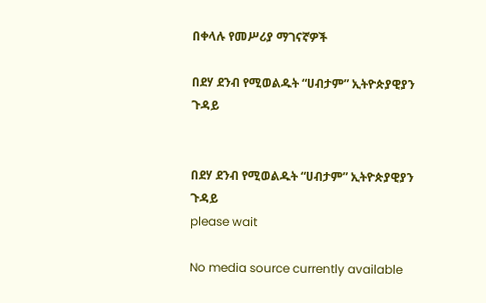በቀላሉ የመሥሪያ ማገናኛዎች

በደሃ ደንብ የሚወልዱት “ሀብታም” ኢትዮጵያዊያን ጉዳይ


በደሃ ደንብ የሚወልዱት “ሀብታም” ኢትዮጵያዊያን ጉዳይ
please wait

No media source currently available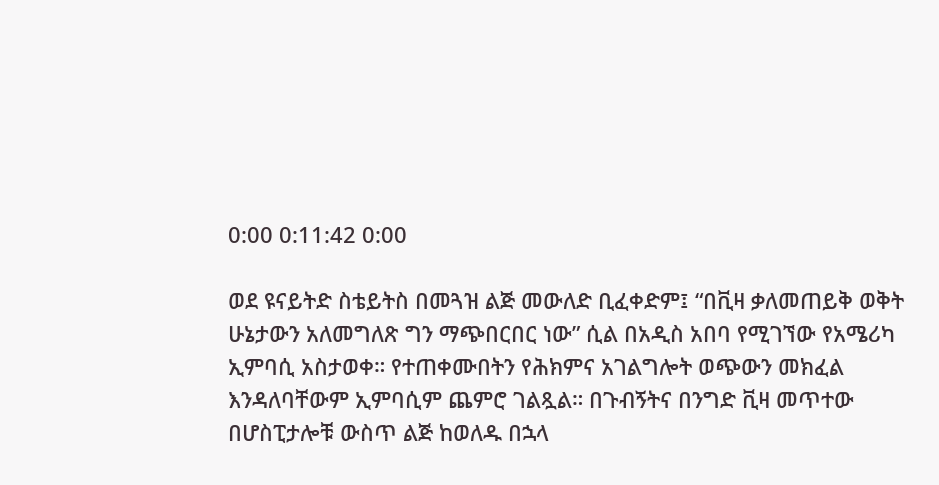0:00 0:11:42 0:00

ወደ ዩናይትድ ስቴይትስ በመጓዝ ልጅ መውለድ ቢፈቀድም፤ “በቪዛ ቃለመጠይቅ ወቅት ሁኔታውን አለመግለጽ ግን ማጭበርበር ነው” ሲል በአዲስ አበባ የሚገኘው የአሜሪካ ኢምባሲ አስታወቀ። የተጠቀሙበትን የሕክምና አገልግሎት ወጭውን መክፈል እንዳለባቸውም ኢምባሲም ጨምሮ ገልጿል። በጉብኝትና በንግድ ቪዛ መጥተው በሆስፒታሎቹ ውስጥ ልጅ ከወለዱ በኋላ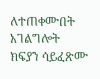ለተጠቀሙበት አገልግሎት ክፍያን ሳይፈጽሙ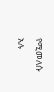የሚመለሱ አሉ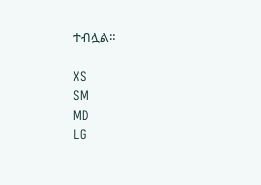ተብሏል።

XS
SM
MD
LG